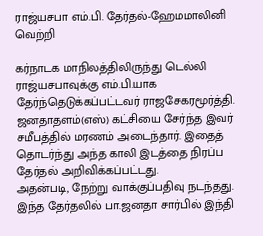ராஜ்யசபா எம்.பி. தேர்தல்-ஹேமமாலினி வெற்றி

கர்நாடக மாநிலத்திலிருந்து டெல்லி ராஜ்யசபாவுக்கு எம்.பி.யாக தேர்ந்தெடுக்கப்பட்டவர் ராஜசேகரமூர்த்தி. ஜனதாதளம்(எஸ்) கட்சியை சேர்ந்த இவர் சமீபத்தில் மரணம் அடைந்தார். இதைத் தொடர்ந்து அந்த காலி இடத்தை நிரப்ப தேர்தல் அறிவிக்கப்பட்டது.
அதன்படி, நேற்று வாக்குப்பதிவு நடந்தது. இந்த தேர்தலில் பா.ஜனதா சார்பில் இந்தி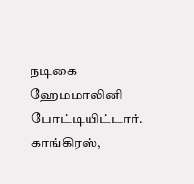நடிகை ஹேமமாலினி போட்டியிட்டார். காங்கிரஸ்,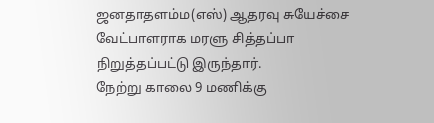ஜனதாதளம்ம(எஸ்) ஆதரவு சுயேச்சை வேட்பாளராக மரளு சித்தப்பா நிறுத்தப்பட்டு இருந்தார்.
நேற்று காலை 9 மணிக்கு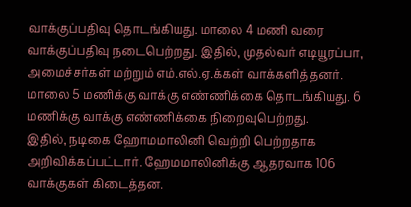வாக்குப்பதிவு தொடங்கியது. மாலை 4 மணி வரை வாக்குப்பதிவு நடைபெற்றது. இதில், முதல்வர் எடியூரப்பா, அமைச்சர்கள் மற்றும் எம்.எல்.ஏ.க்கள் வாக்களித்தனர். மாலை 5 மணிக்கு வாக்கு எண்ணிக்கை தொடங்கியது. 6 மணிக்கு வாக்கு எண்ணிக்கை நிறைவுபெற்றது.
இதில், நடிகை ஹோமமாலினி வெற்றி பெற்றதாக அறிவிக்கப்பட்டார். ஹேமமாலினிக்கு ஆதரவாக 106 வாக்குகள் கிடைத்தன.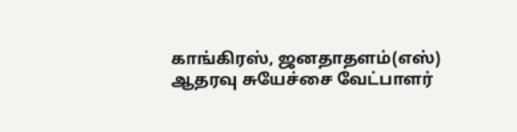காங்கிரஸ், ஜனதாதளம்(எஸ்) ஆதரவு சுயேச்சை வேட்பாளர்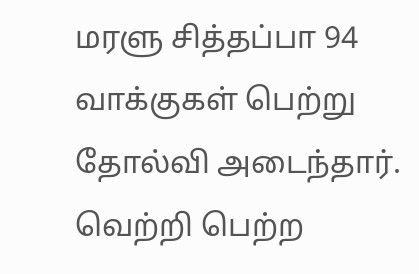மரளு சித்தப்பா 94 வாக்குகள் பெற்று தோல்வி அடைந்தார்.
வெற்றி பெற்ற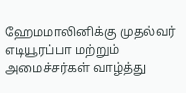ஹேமமாலினிக்கு முதல்வர் எடியூரப்பா மற்றும் அமைச்சர்கள் வாழ்த்து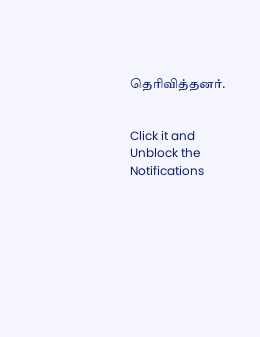தெரிவித்தனர்.


Click it and Unblock the Notifications